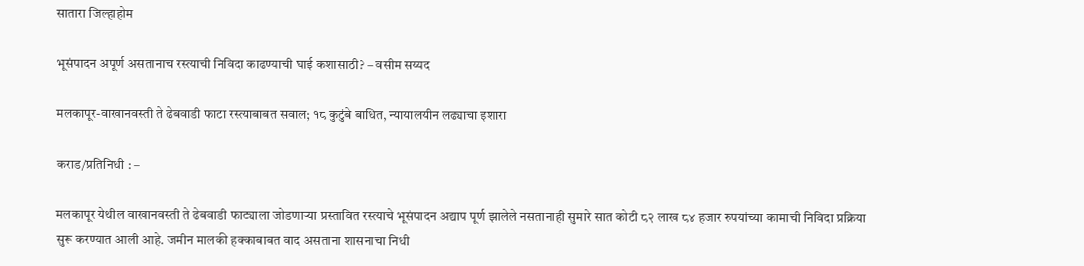सातारा जिल्हाहोम

भूसंपादन अपूर्ण असतानाच रस्त्याची निविदा काढण्याची घाई कशासाठी? – वसीम सय्यद

मलकापूर-वाखानवस्ती ते ढेबवाडी फाटा रस्त्याबाबत सवाल; १८ कुटुंबे बाधित, न्यायालयीन लढ्याचा इशारा

कराड/प्रतिनिधी : –

मलकापूर येथील वाखानवस्ती ते ढेबवाडी फाट्याला जोडणाऱ्या प्रस्तावित रस्त्याचे भूसंपादन अद्याप पूर्ण झालेले नसतानाही सुमारे सात कोटी ८२ लाख ८४ हजार रुपयांच्या कामाची निविदा प्रक्रिया सुरू करण्यात आली आहे. जमीन मालकी हक्काबाबत वाद असताना शासनाचा निधी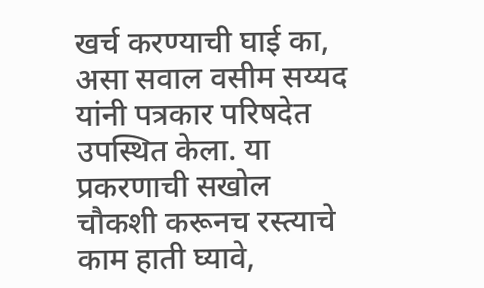खर्च करण्याची घाई का, असा सवाल वसीम सय्यद यांनी पत्रकार परिषदेत उपस्थित केला. या प्रकरणाची सखोल चौकशी करूनच रस्त्याचे काम हाती घ्यावे,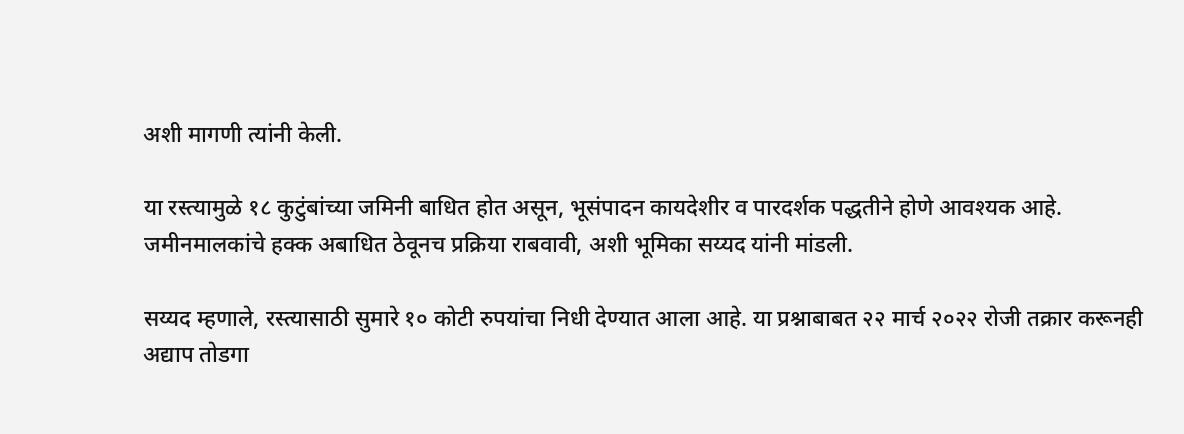अशी मागणी त्यांनी केली.

या रस्त्यामुळे १८ कुटुंबांच्या जमिनी बाधित होत असून, भूसंपादन कायदेशीर व पारदर्शक पद्धतीने होणे आवश्यक आहे. जमीनमालकांचे हक्क अबाधित ठेवूनच प्रक्रिया राबवावी, अशी भूमिका सय्यद यांनी मांडली.

सय्यद म्हणाले, रस्त्यासाठी सुमारे १० कोटी रुपयांचा निधी देण्यात आला आहे. या प्रश्नाबाबत २२ मार्च २०२२ रोजी तक्रार करूनही अद्याप तोडगा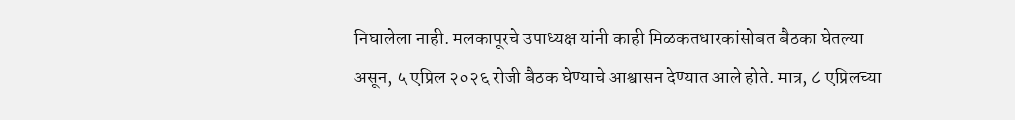निघालेला नाही. मलकापूरचे उपाध्यक्ष यांनी काही मिळकतधारकांसोबत बैठका घेतल्या असून, ५ एप्रिल २०२६ रोजी बैठक घेण्याचे आश्वासन देण्यात आले होते. मात्र, ८ एप्रिलच्या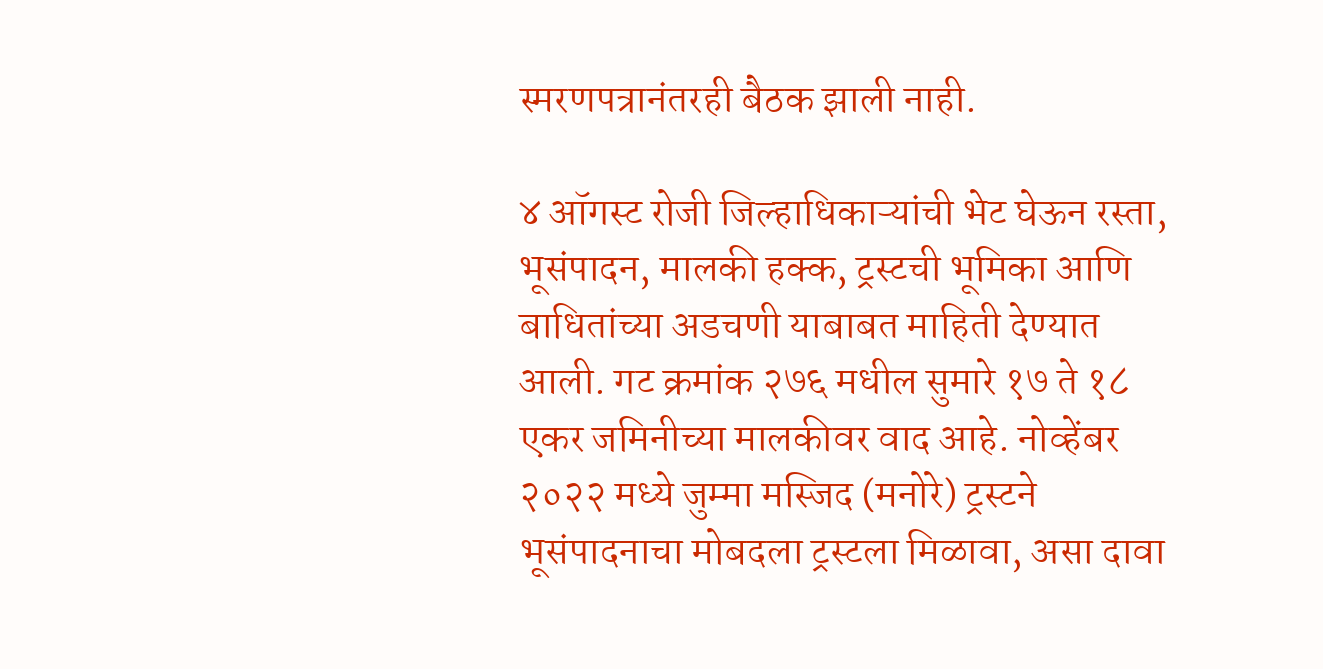स्मरणपत्रानंतरही बैठक झाली नाही.

४ ऑगस्ट रोजी जिल्हाधिकाऱ्यांची भेट घेऊन रस्ता, भूसंपादन, मालकी हक्क, ट्रस्टची भूमिका आणि बाधितांच्या अडचणी याबाबत माहिती देण्यात आली. गट क्रमांक २७६ मधील सुमारे १७ ते १८ एकर जमिनीच्या मालकीवर वाद आहे. नोव्हेंबर २०२२ मध्ये जुम्मा मस्जिद (मनोरे) ट्रस्टने भूसंपादनाचा मोबदला ट्रस्टला मिळावा, असा दावा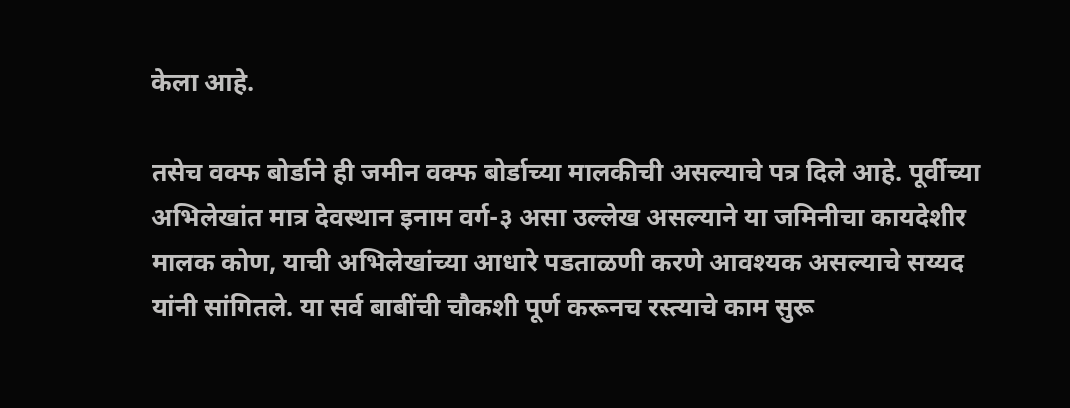केला आहे.

तसेच वक्फ बोर्डाने ही जमीन वक्फ बोर्डाच्या मालकीची असल्याचे पत्र दिले आहे. पूर्वीच्या अभिलेखांत मात्र देवस्थान इनाम वर्ग-३ असा उल्लेख असल्याने या जमिनीचा कायदेशीर मालक कोण, याची अभिलेखांच्या आधारे पडताळणी करणे आवश्यक असल्याचे सय्यद यांनी सांगितले. या सर्व बाबींची चौकशी पूर्ण करूनच रस्त्याचे काम सुरू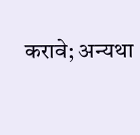करावे; अन्यथा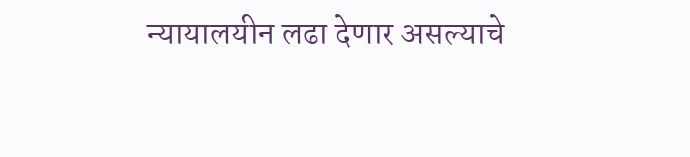न्यायालयीन लढा देणार असल्याचे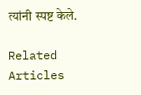त्यांनी स्पष्ट केले.

Related Articles